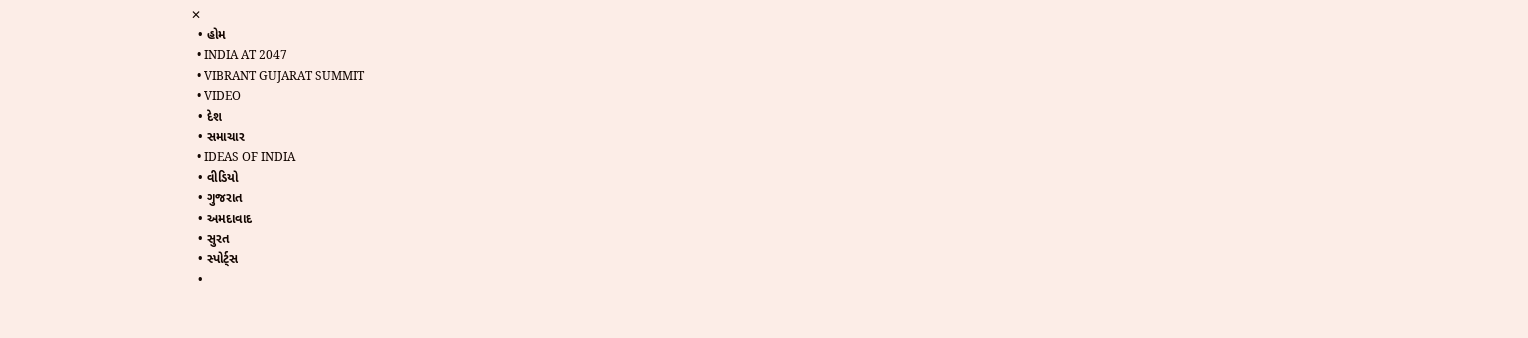✕
  • હોમ
  • INDIA AT 2047
  • VIBRANT GUJARAT SUMMIT
  • VIDEO
  • દેશ
  • સમાચાર
  • IDEAS OF INDIA
  • વીડિયો
  • ગુજરાત
  • અમદાવાદ
  • સુરત
  • સ્પોર્ટ્સ
  •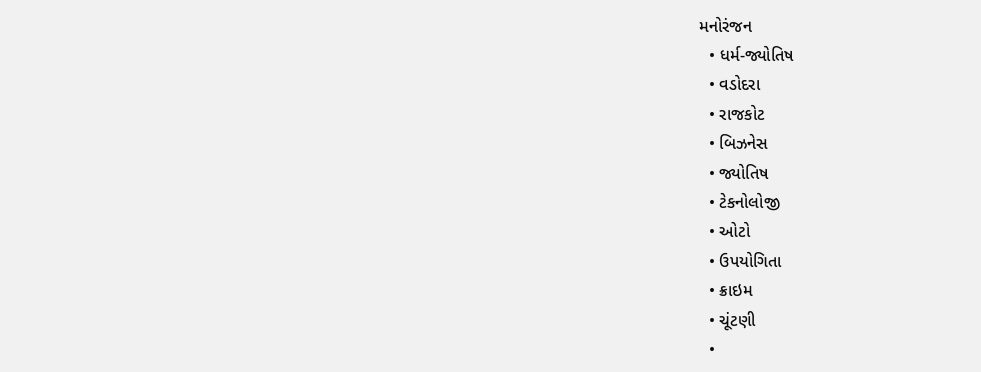મનોરંજન
  • ધર્મ-જ્યોતિષ
  • વડોદરા
  • રાજકોટ
  • બિઝનેસ
  • જ્યોતિષ
  • ટેકનોલોજી
  • ઓટો
  • ઉપયોગિતા
  • ક્રાઇમ
  • ચૂંટણી
  •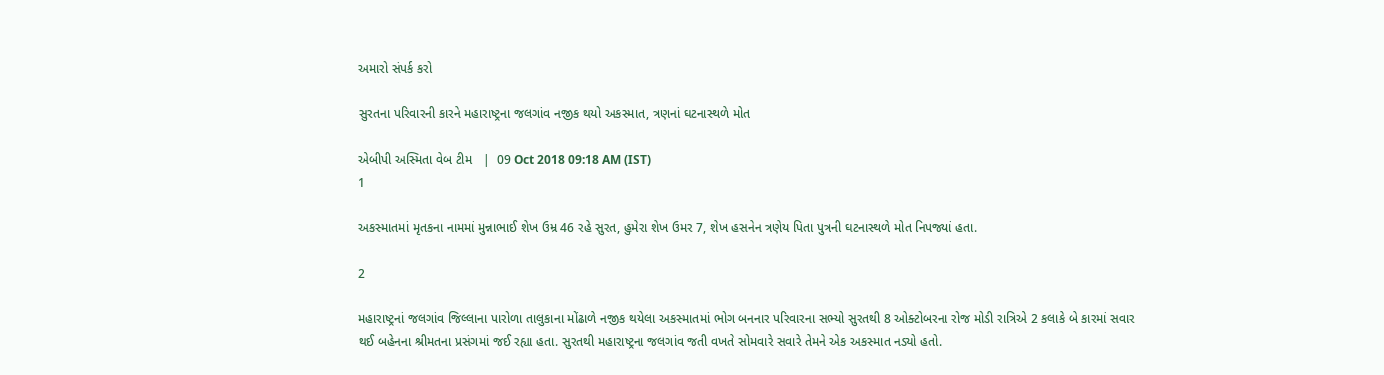અમારો સંપર્ક કરો

સુરતના પરિવારની કારને મહારાષ્ટ્રના જલગાંવ નજીક થયો અકસ્માત, ત્રણનાં ઘટનાસ્થળે મોત

એબીપી અસ્મિતા વેબ ટીમ   |  09 Oct 2018 09:18 AM (IST)
1

અકસ્માતમાં મૃતકના નામમાં મુન્નાભાઈ શેખ ઉમ્ર 46 રહે સુરત, હુમેરા શેખ ઉમર 7, શેખ હસનેન ત્રણેય પિતા પુત્રની ઘટનાસ્થળે મોત નિપજ્યાં હતા.

2

મહારાષ્ટ્રનાં જલગાંવ જિલ્લાના પારોળા તાલુકાના મોંઢાળે નજીક થયેલા અકસ્માતમાં ભોગ બનનાર પરિવારના સભ્યો સુરતથી 8 ઓક્ટોબરના રોજ મોડી રાત્રિએ 2 કલાકે બે કારમાં સવાર થઈ બહેનના શ્રીમતના પ્રસંગમાં જઈ રહ્યા હતા. સુરતથી મહારાષ્ટ્રના જલગાંવ જતી વખતે સોમવારે સવારે તેમને એક અકસ્માત નડ્યો હતો.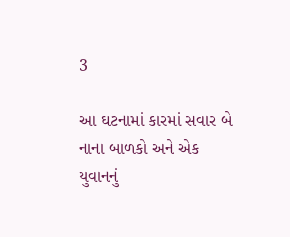3

આ ઘટનામાં કારમાં સવાર બે નાના બાળકો અને એક યુવાનનું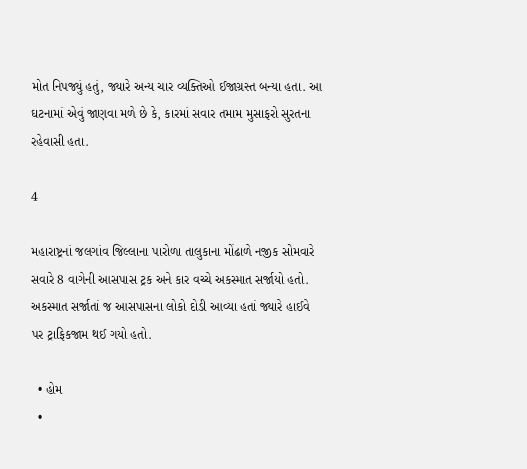મોત નિપજ્યું હતું, જ્યારે અન્ય ચાર વ્યક્તિઓ ઈજાગ્રસ્ત બન્યા હતા. આ ઘટનામાં એવું જાણવા મળે છે કે, કારમાં સવાર તમામ મુસાફરો સુરતના રહેવાસી હતા.

4

મહારાષ્ટ્રનાં જલગાંવ જિલ્લાના પારોળા તાલુકાના મોંઢાળે નજીક સોમવારે સવારે 8 વાગેની આસપાસ ટ્રક અને કાર વચ્ચે અકસ્માત સર્જાયો હતો. અકસ્માત સર્જાતાં જ આસપાસના લોકો દોડી આવ્યા હતાં જ્યારે હાઈવે પર ટ્રાફિકજામ થઈ ગયો હતો.

  • હોમ
  •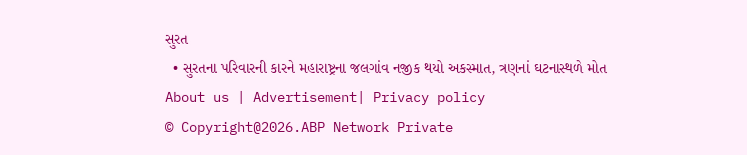સુરત
  • સુરતના પરિવારની કારને મહારાષ્ટ્રના જલગાંવ નજીક થયો અકસ્માત, ત્રણનાં ઘટનાસ્થળે મોત
About us | Advertisement| Privacy policy
© Copyright@2026.ABP Network Private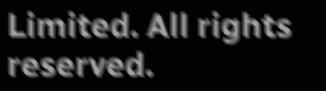Limited. All rights reserved.